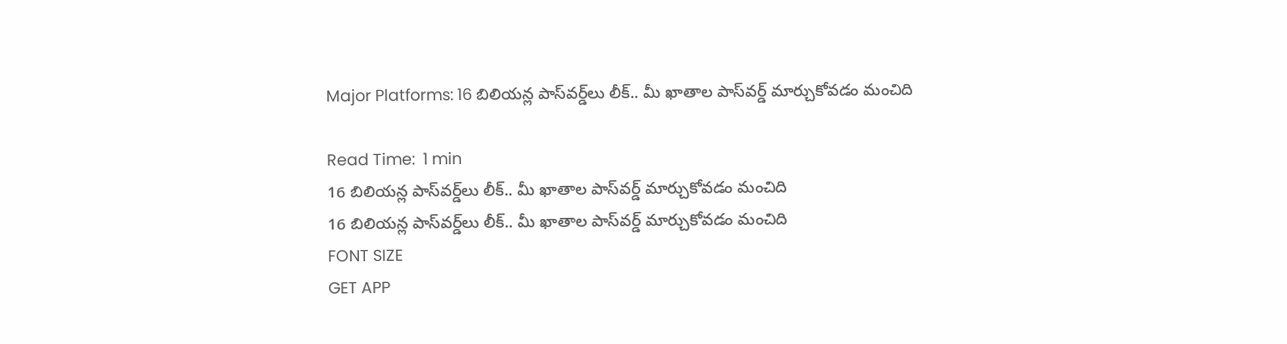Major Platforms: 16 బిలియన్ల పాస్‌వర్డ్‌లు లీక్.. మీ ఖాతాల పాస్‌వర్డ్ మార్చుకోవడం మంచిది

Read Time:  1 min
16 బిలియన్ల పాస్‌వర్డ్‌లు లీక్.. మీ ఖాతాల పాస్‌వర్డ్ మార్చుకోవడం మంచిది
16 బిలియన్ల పాస్‌వర్డ్‌లు లీక్.. మీ ఖాతాల పాస్‌వర్డ్ మార్చుకోవడం మంచిది
FONT SIZE
GET APP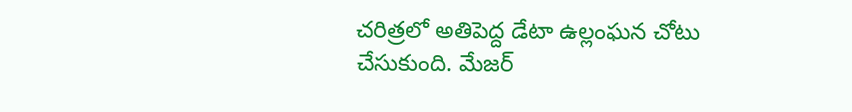చరిత్రలో అతిపెద్ద డేటా ఉల్లంఘన చోటు చేసుకుంది. మేజర్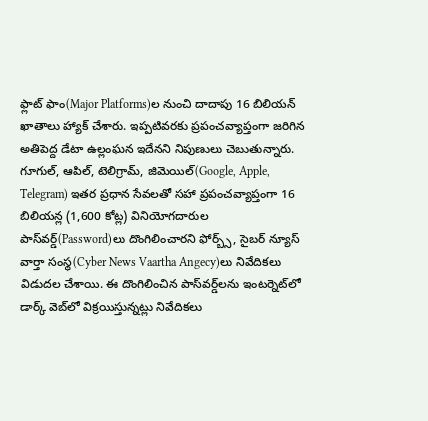ఫ్లాట్ ఫాం(Major Platforms)ల నుంచి దాదాపు 16 బిలియన్ ఖాతాలు హ్యాక్ చేశారు. ఇప్పటివరకు ప్రపంచవ్యాప్తంగా జరిగిన అతిపెద్ద డేటా ఉల్లంఘన ఇదేనని నిపుణులు చెబుతున్నారు. గూగుల్, ఆపిల్, టెలిగ్రామ్, జిమెయిల్(Google, Apple, Telegram) ఇతర ప్రధాన సేవలతో సహా ప్రపంచవ్యాప్తంగా 16 బిలియన్ల (1,600 కోట్ల) వినియోగదారుల పాస్‌వర్డ్‌(Password)లు దొంగిలించారని ఫోర్బ్స్, సైబర్ న్యూస్ వార్తా సంస్థ(Cyber News Vaartha Angecy)లు నివేదికలు విడుదల చేశాయి. ఈ దొంగిలించిన పాస్‌వర్డ్‌లను ఇంటర్నెట్‌లో డార్క్ వెబ్‌లో విక్రయిస్తున్నట్లు నివేదికలు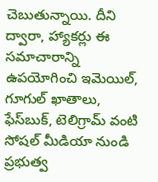చెబుతున్నాయి. దీని ద్వారా, హ్యాకర్లు ఈ సమాచారాన్ని ఉపయోగించి ఇమెయిల్, గూగుల్ ఖాతాలు, ఫేస్‌బుక్, టెలిగ్రామ్ వంటి సోషల్ మీడియా నుండి ప్రభుత్వ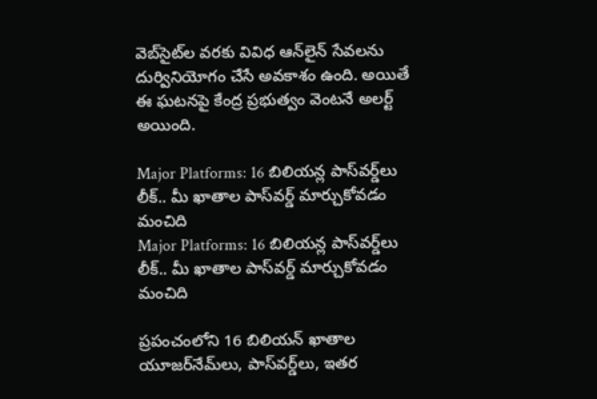వెబ్‌సైట్‌ల వరకు వివిధ ఆన్‌లైన్ సేవలను దుర్వినియోగం చేసే అవకాశం ఉంది. అయితే ఈ ఘటనపై కేంద్ర ప్రభుత్వం వెంటనే అలర్ట్ అయింది.

Major Platforms: 16 బిలియన్ల పాస్‌వర్డ్‌లు లీక్.. మీ ఖాతాల పాస్‌వర్డ్ మార్చుకోవడం మంచిది
Major Platforms: 16 బిలియన్ల పాస్‌వర్డ్‌లు లీక్.. మీ ఖాతాల పాస్‌వర్డ్ మార్చుకోవడం మంచిది

ప్రపంచంలోని 16 బిలియన్ ఖాతాల యూజర్‌నేమ్‌లు, పాస్‌వర్డ్‌లు, ఇతర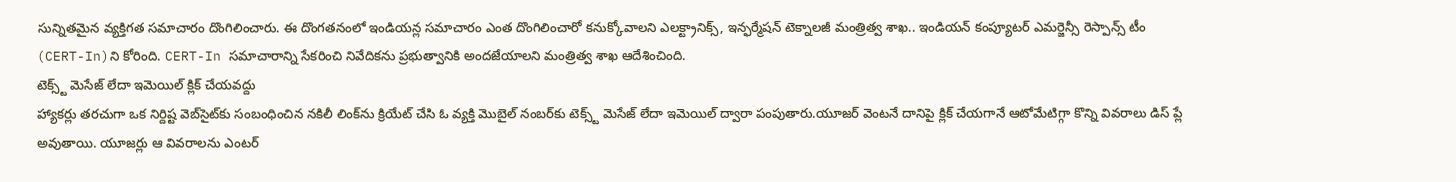సున్నితమైన వ్యక్తిగత సమాచారం దొంగిలించారు. ఈ దొంగతనంలో ఇండియన్ల సమాచారం ఎంత దొంగిలించారో కనుక్కోవాలని ఎలక్ట్రానిక్స్, ఇన్ఫర్మేషన్ టెక్నాలజీ మంత్రిత్వ శాఖ.. ఇండియన్ కంప్యూటర్ ఎమర్జెన్సీ రెస్పాన్స్ టీం (CERT-In)ని కోరింది. CERT-In సమాచారాన్ని సేకరించి నివేదికను ప్రభుత్వానికి అందజేయాలని మంత్రిత్వ శాఖ ఆదేశించింది.
టెక్స్ట్ మెసేజ్ లేదా ఇమెయిల్ క్లిక్ చేయవద్దు
హ్యాకర్లు తరచుగా ఒక నిర్దిష్ట వెబ్‌సైట్‌కు సంబంధించిన నకిలీ లింక్‌ను క్రియేట్ చేసి ఓ వ్యక్తి మొబైల్ నంబర్‌కు టెక్స్ట్ మెసేజ్ లేదా ఇమెయిల్ ద్వారా పంపుతారు.యూజర్ వెంటనే దానిపై క్లిక్ చేయగానే ఆటోమేటిగ్గా కొన్ని వివరాలు డిస్ ప్లే అవుతాయి. యూజర్లు ఆ వివరాలను ఎంటర్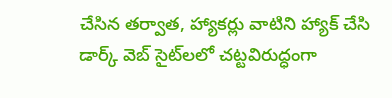చేసిన తర్వాత, హ్యాకర్లు వాటిని హ్యాక్ చేసి డార్క్ వెబ్ సైట్‌లలో చట్టవిరుద్ధంగా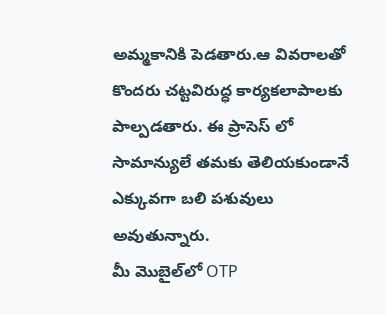అమ్మకానికి పెడతారు.ఆ వివరాలతో కొందరు చట్టవిరుద్ధ కార్యకలాపాలకు పాల్పడతారు. ఈ ప్రాసెస్ లో సామాన్యులే తమకు తెలియకుండానే ఎక్కువగా బలి పశువులు అవుతున్నారు.
మీ మొబైల్‌లో OTP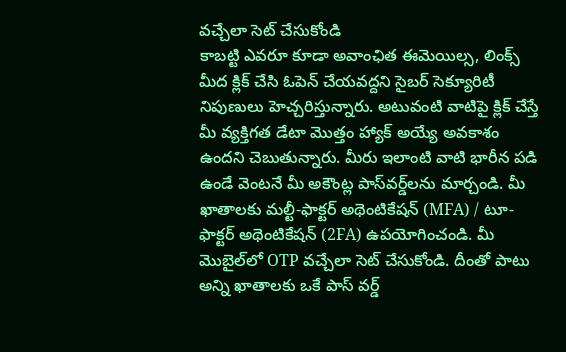వచ్చేలా సెట్ చేసుకోండి
కాబట్టి ఎవరూ కూడా అవాంఛిత ఈమెయిల్స, లింక్స్ మీద క్లిక్ చేసి ఓపెన్ చేయవద్దని సైబర్ సెక్యూరిటీ నిపుణులు హెచ్చరిస్తున్నారు. అటువంటి వాటిపై క్లిక్ చేస్తే మీ వ్యక్తిగత డేటా మొత్తం హ్యాక్ అయ్యే అవకాశం ఉందని చెబుతున్నారు. మీరు ఇలాంటి వాటి భారీన పడి ఉండే వెంటనే మీ అకౌంట్ల పాస్‌వర్డ్‌లను మార్చండి. మీ ఖాతాలకు మల్టీ-ఫాక్టర్ అథెంటికేషన్ (MFA) / టూ-ఫాక్టర్ అథెంటికేషన్ (2FA) ఉపయోగించండి. మీ మొబైల్‌లో OTP వచ్చేలా సెట్ చేసుకోండి. దీంతో పాటు అన్ని ఖాతాలకు ఒకే పాస్ వర్డ్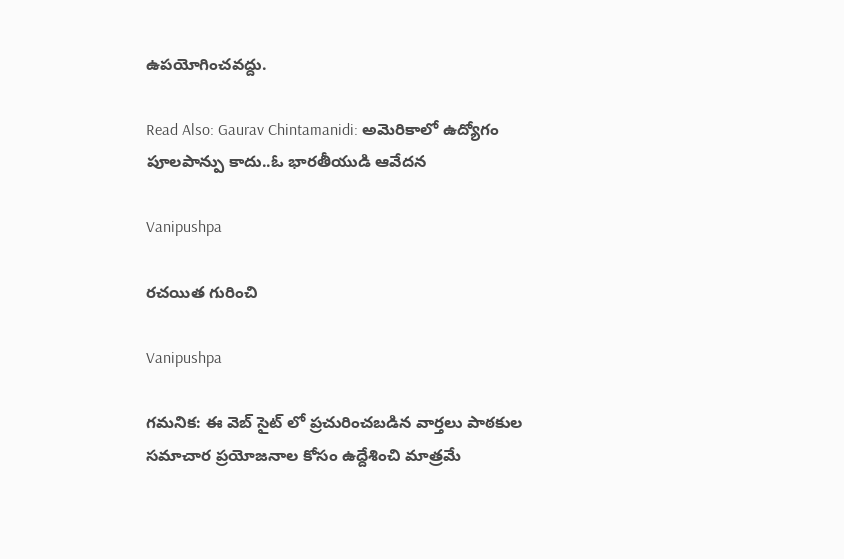ఉపయోగించవద్దు.

Read Also: Gaurav Chintamanidi: అమెరికాలో ఉద్యోగం పూలపాన్పు కాదు..ఓ భారతీయుడి ఆవేదన

Vanipushpa

రచయిత గురించి

Vanipushpa

గమనిక: ఈ వెబ్ సైట్ లో ప్రచురించబడిన వార్తలు పాఠకుల సమాచార ప్రయోజనాల కోసం ఉద్దేశించి మాత్రమే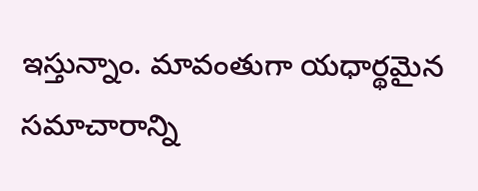ఇస్తున్నాం. మావంతుగా యధార్థమైన సమాచారాన్ని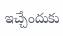ఇచ్చేందుకు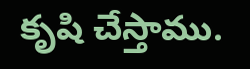కృషి చేస్తాము.